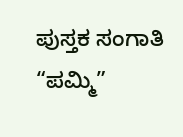ಪುಸ್ತಕ ಸಂಗಾತಿ
“ಪಮ್ಮಿ”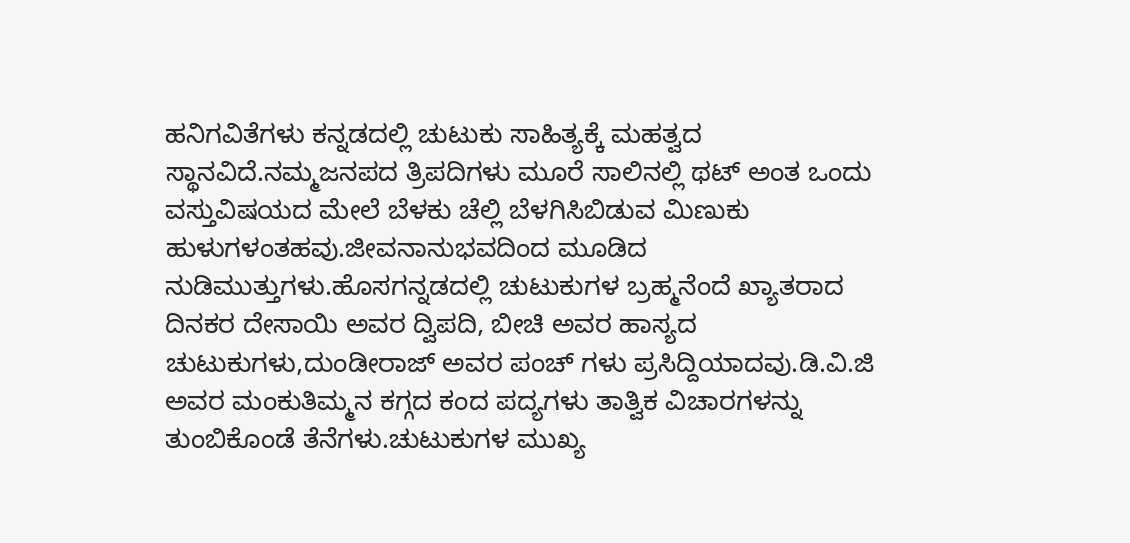ಹನಿಗವಿತೆಗಳು ಕನ್ನಡದಲ್ಲಿ ಚುಟುಕು ಸಾಹಿತ್ಯಕ್ಕೆ ಮಹತ್ವದ ಸ್ಥಾನವಿದೆ.ನಮ್ಮಜನಪದ ತ್ರಿಪದಿಗಳು ಮೂರೆ ಸಾಲಿನಲ್ಲಿ ಥಟ್ ಅಂತ ಒಂದು ವಸ್ತುವಿಷಯದ ಮೇಲೆ ಬೆಳಕು ಚೆಲ್ಲಿ ಬೆಳಗಿಸಿಬಿಡುವ ಮಿಣುಕು ಹುಳುಗಳಂತಹವು.ಜೀವನಾನುಭವದಿಂದ ಮೂಡಿದ ನುಡಿಮುತ್ತುಗಳು.ಹೊಸಗನ್ನಡದಲ್ಲಿ ಚುಟುಕುಗಳ ಬ್ರಹ್ಮನೆಂದೆ ಖ್ಯಾತರಾದ ದಿನಕರ ದೇಸಾಯಿ ಅವರ ದ್ವಿಪದಿ, ಬೀಚಿ ಅವರ ಹಾಸ್ಯದ ಚುಟುಕುಗಳು,ದುಂಡೀರಾಜ್ ಅವರ ಪಂಚ್ ಗಳು ಪ್ರಸಿದ್ದಿಯಾದವು.ಡಿ.ವಿ.ಜಿ ಅವರ ಮಂಕುತಿಮ್ಮನ ಕಗ್ಗದ ಕಂದ ಪದ್ಯಗಳು ತಾತ್ವಿಕ ವಿಚಾರಗಳನ್ನು ತುಂಬಿಕೊಂಡೆ ತೆನೆಗಳು.ಚುಟುಕುಗಳ ಮುಖ್ಯ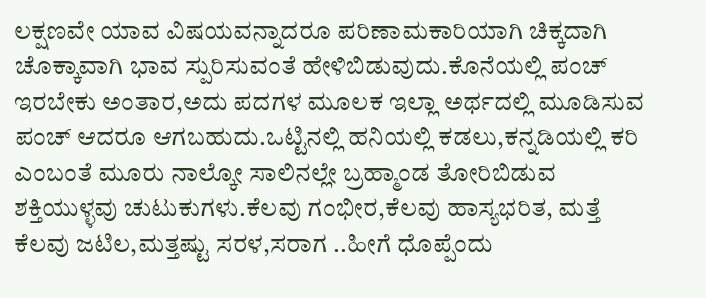ಲಕ್ಷಣವೇ ಯಾವ ವಿಷಯವನ್ನಾದರೂ ಪರಿಣಾಮಕಾರಿಯಾಗಿ ಚಿಕ್ಕದಾಗಿ ಚೊಕ್ಕಾವಾಗಿ ಭಾವ ಸ್ಪುರಿಸುವಂತೆ ಹೇಳಿಬಿಡುವುದು.ಕೊನೆಯಲ್ಲಿ ಪಂಚ್ ಇರಬೇಕು ಅಂತಾರ,ಅದು ಪದಗಳ ಮೂಲಕ ಇಲ್ಲಾ ಅರ್ಥದಲ್ಲಿ ಮೂಡಿಸುವ ಪಂಚ್ ಆದರೂ ಆಗಬಹುದು.ಒಟ್ಟಿನಲ್ಲಿ ಹನಿಯಲ್ಲಿ ಕಡಲು,ಕನ್ನಡಿಯಲ್ಲಿ ಕರಿ ಎಂಬಂತೆ ಮೂರು ನಾಲ್ಕೋ ಸಾಲಿನಲ್ಲೇ ಬ್ರಹ್ಮಾಂಡ ತೋರಿಬಿಡುವ ಶಕ್ತಿಯುಳ್ಳವು ಚುಟುಕುಗಳು.ಕೆಲವು ಗಂಭೀರ,ಕೆಲವು ಹಾಸ್ಯಭರಿತ, ಮತ್ತೆ ಕೆಲವು ಜಟಿಲ,ಮತ್ತಷ್ಟು ಸರಳ,ಸರಾಗ ..ಹೀಗೆ ಧೊಪ್ಪೆಂದು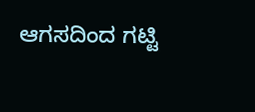ಆಗಸದಿಂದ ಗಟ್ಟಿ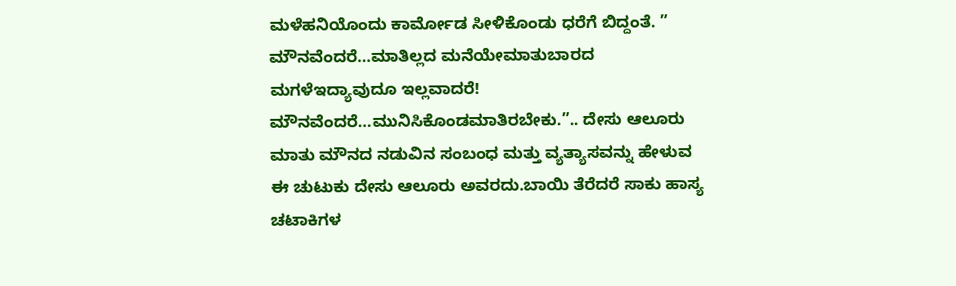ಮಳೆಹನಿಯೊಂದು ಕಾರ್ಮೋಡ ಸೀಳಿಕೊಂಡು ಧರೆಗೆ ಬಿದ್ದಂತೆ. ” ಮೌನವೆಂದರೆ…ಮಾತಿಲ್ಲದ ಮನೆಯೇಮಾತುಬಾರದ ಮಗಳೆಇದ್ಯಾವುದೂ ಇಲ್ಲವಾದರೆ! ಮೌನವೆಂದರೆ…ಮುನಿಸಿಕೊಂಡಮಾತಿರಬೇಕು.”.. ದೇಸು ಆಲೂರು ಮಾತು ಮೌನದ ನಡುವಿನ ಸಂಬಂಧ ಮತ್ತು ವ್ಯತ್ಯಾಸವನ್ನು ಹೇಳುವ ಈ ಚುಟುಕು ದೇಸು ಆಲೂರು ಅವರದು.ಬಾಯಿ ತೆರೆದರೆ ಸಾಕು ಹಾಸ್ಯ ಚಟಾಕಿಗಳ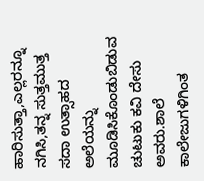ಹಾರಿಸುತ್ತಾ,ಎಲ್ಲರನ್ನೂ ನಗಿಸಿ,ತನ್ನ ಸುತ್ತಮುತ್ತ ಸದಾ ಉತ್ಸಾಹದ ಅಲೆಯನ್ನು ಮೂಡಿಸಿಕೊಂಡುಬಿಡುವ ಚುಟುಕು ಕವಿ ದೇಸು ಅವರು.ಶಾಲೆ ಕಾಲೇಜುಗಳಿಗಿಂತ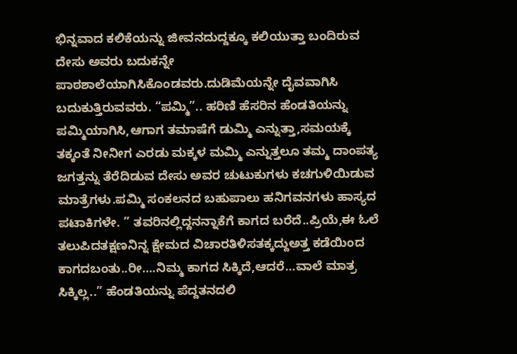ಭಿನ್ನವಾದ ಕಲಿಕೆಯನ್ನು ಜೀವನದುದ್ದಕ್ಕೂ ಕಲಿಯುತ್ತಾ ಬಂದಿರುವ ದೇಸು ಅವರು ಬದುಕನ್ನೇ ಪಾಠಶಾಲೆಯಾಗಿಸಿಕೊಂಡವರು.ದುಡಿಮೆಯನ್ನೇ ದೈವವಾಗಿಸಿ ಬದುಕುತ್ತಿರುವವರು. “ಪಮ್ಮಿ”.. ಹರಿಣಿ ಹೆಸರಿನ ಹೆಂಡತಿಯನ್ನು ಪಮ್ಮಿಯಾಗಿಸಿ,ಆಗಾಗ ತಮಾಷೆಗೆ ಡುಮ್ಮಿ ಎನ್ನುತ್ತಾ,ಸಮಯಕ್ಕೆ ತಕ್ಕಂತೆ ನೀನೀಗ ಎರಡು ಮಕ್ಕಳ ಮಮ್ಮಿ ಎನ್ನುತ್ತಲೂ ತಮ್ಮ ದಾಂಪತ್ಯ ಜಗತ್ತನ್ನು ತೆರೆದಿಡುವ ದೇಸು ಅವರ ಚುಟುಕುಗಳು ಕಚಗುಳಿಯಿಡುವ ಮಾತ್ರೆಗಳು.ಪಮ್ಮಿ ಸಂಕಲನದ ಬಹುಪಾಲು ಹನಿಗವನಗಳು ಹಾಸ್ಯದ ಪಟಾಕಿಗಳೇ. ” ತವರಿನಲ್ಲಿದ್ದನನ್ನಾಕೆಗೆ ಕಾಗದ ಬರೆದೆ..ಪ್ರಿಯೆ,ಈ ಓಲೆ ತಲುಪಿದತಕ್ಷಣನಿನ್ನ ಕ್ಷೇಮದ ವಿಚಾರತಿಳಿಸತಕ್ಕದ್ದುಅತ್ತ ಕಡೆಯಿಂದ ಕಾಗದಬಂತು..ರೀ….ನಿಮ್ಮ ಕಾಗದ ಸಿಕ್ಕಿದೆ,ಆದರೆ…ವಾಲೆ ಮಾತ್ರ ಸಿಕ್ಕಿಲ್ಲ..” ಹೆಂಡತಿಯನ್ನು ಪೆದ್ದತನದಲಿ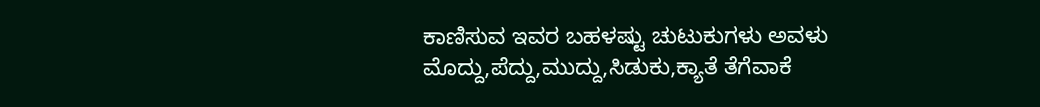ಕಾಣಿಸುವ ಇವರ ಬಹಳಷ್ಟು ಚುಟುಕುಗಳು ಅವಳು ಮೊದ್ದು,ಪೆದ್ದು,ಮುದ್ದು,ಸಿಡುಕು,ಕ್ಯಾತೆ ತೆಗೆವಾಕೆ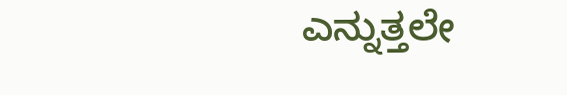ಎನ್ನುತ್ತಲೇ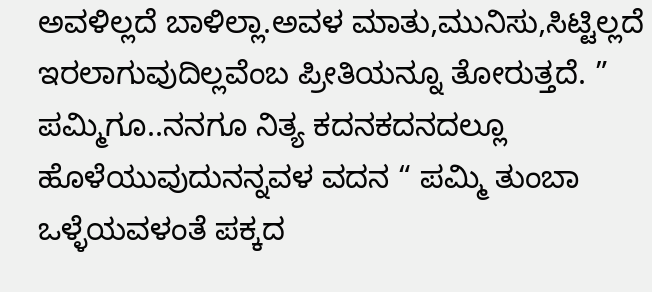ಅವಳಿಲ್ಲದೆ ಬಾಳಿಲ್ಲಾ.ಅವಳ ಮಾತು,ಮುನಿಸು,ಸಿಟ್ಟಿಲ್ಲದೆ ಇರಲಾಗುವುದಿಲ್ಲವೆಂಬ ಪ್ರೀತಿಯನ್ನೂ ತೋರುತ್ತದೆ. ” ಪಮ್ಮಿಗೂ..ನನಗೂ ನಿತ್ಯ ಕದನಕದನದಲ್ಲೂ ಹೊಳೆಯುವುದುನನ್ನವಳ ವದನ “ ಪಮ್ಮಿ ತುಂಬಾ ಒಳ್ಳೆಯವಳಂತೆ ಪಕ್ಕದ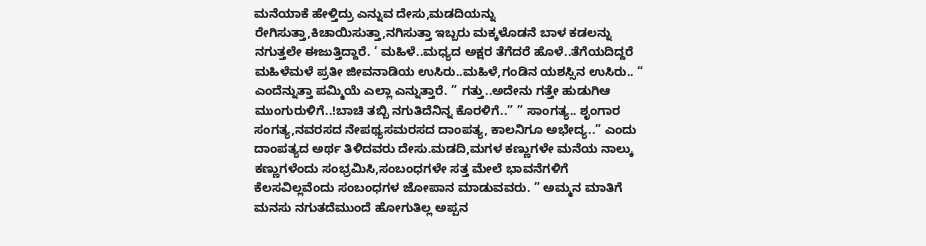ಮನೆಯಾಕೆ ಹೇಳ್ತಿದ್ರು ಎನ್ನುವ ದೇಸು,ಮಡದಿಯನ್ನು ರೇಗಿಸುತ್ತಾ,ಕಿಚಾಯಿಸುತ್ತಾ,ನಗಿಸುತ್ತಾ ಇಬ್ಬರು ಮಕ್ಕಳೊಡನೆ ಬಾಳ ಕಡಲನ್ನು ನಗುತ್ತಲೇ ಈಜುತ್ತಿದ್ದಾರೆ. ‘ ಮಹಿಳೆ..ಮಧ್ಯದ ಅಕ್ಷರ ತೆಗೆದರೆ ಹೊಳೆ..ತೆಗೆಯದಿದ್ದರೆ ಮಹಿಳೆಮಳೆ ಪ್ರತೀ ಜೀವನಾಡಿಯ ಉಸಿರು..ಮಹಿಳೆ,ಗಂಡಿನ ಯಶಸ್ಸಿನ ಉಸಿರು.. “ ಎಂದೆನ್ನುತ್ತಾ ಪಮ್ಮಿಯೆ ಎಲ್ಲಾ ಎನ್ನುತ್ತಾರೆ. ” ಗತ್ತು..ಅದೇನು ಗತ್ತೇ ಹುಡುಗಿಆ ಮುಂಗುರುಳಿಗೆ..!ಬಾಚಿ ತಬ್ಬಿ ನಗುತಿದೆನಿನ್ನ ಕೊರಳಿಗೆ..” ” ಸಾಂಗತ್ಯ.. ಶೃಂಗಾರ ಸಂಗತ್ಯ,ನವರಸದ ನೇಪಥ್ಯಸಮರಸದ ದಾಂಪತ್ಯ, ಕಾಲನಿಗೂ ಅಭೇದ್ಯ..” ಎಂದು ದಾಂಪತ್ಯದ ಅರ್ಥ ತಿಳಿದವರು ದೇಸು.ಮಡದಿ,ಮಗಳ ಕಣ್ಣುಗಳೇ ಮನೆಯ ನಾಲ್ಕು ಕಣ್ಣುಗಳೆಂದು ಸಂಭ್ರಮಿಸಿ,ಸಂಬಂಧಗಳೇ ಸತ್ತ ಮೇಲೆ ಭಾವನೆಗಳಿಗೆ ಕೆಲಸವಿಲ್ಲವೆಂದು ಸಂಬಂಧಗಳ ಜೋಪಾನ ಮಾಡುವವರು. ” ಅಮ್ಮನ ಮಾತಿಗೆ ಮನಸು ನಗುತದೆಮುಂದೆ ಹೋಗುತಿಲ್ಲ ಅಪ್ಪನ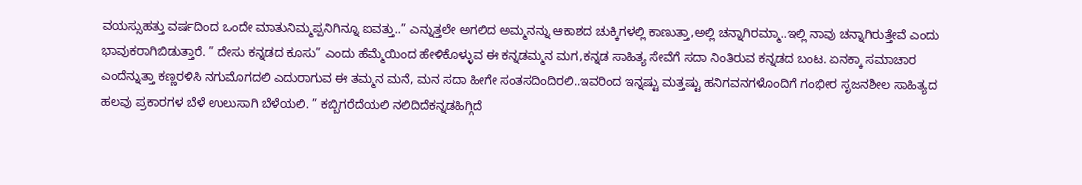ವಯಸ್ಸುಹತ್ತು ವರ್ಷದಿಂದ ಒಂದೇ ಮಾತುನಿಮ್ಮಪ್ಪನಿಗಿನ್ನೂ ಐವತ್ತು..” ಎನ್ನುತ್ತಲೇ ಅಗಲಿದ ಅಮ್ಮನನ್ನು ಆಕಾಶದ ಚುಕ್ಕಿಗಳಲ್ಲಿ ಕಾಣುತ್ತಾ,ಅಲ್ಲಿ ಚನ್ನಾಗಿರಮ್ಮಾ..ಇಲ್ಲಿ ನಾವು ಚನ್ನಾಗಿರುತ್ತೇವೆ ಎಂದು ಭಾವುಕರಾಗಿಬಿಡುತ್ತಾರೆ. ” ದೇಸು ಕನ್ನಡದ ಕೂಸು” ಎಂದು ಹೆಮ್ಮೆಯಿಂದ ಹೇಳಿಕೊಳ್ಳುವ ಈ ಕನ್ನಡಮ್ಮನ ಮಗ,ಕನ್ನಡ ಸಾಹಿತ್ಯ ಸೇವೆಗೆ ಸದಾ ನಿಂತಿರುವ ಕನ್ನಡದ ಬಂಟ. ಏನಕ್ಕಾ ಸಮಾಚಾರ ಎಂದೆನ್ನುತ್ತಾ ಕಣ್ಣರಳಿಸಿ ನಗುಮೊಗದಲಿ ಎದುರಾಗುವ ಈ ತಮ್ಮನ ಮನೆ, ಮನ ಸದಾ ಹೀಗೇ ಸಂತಸದಿಂದಿರಲಿ..ಇವರಿಂದ ಇನ್ನಷ್ಟು ಮತ್ತಷ್ಟು ಹನಿಗವನಗಳೊಂದಿಗೆ ಗಂಭೀರ ಸೃಜನಶೀಲ ಸಾಹಿತ್ಯದ ಹಲವು ಪ್ರಕಾರಗಳ ಬೆಳೆ ಉಲುಸಾಗಿ ಬೆಳೆಯಲಿ. ” ಕಬ್ಬಿಗರೆದೆಯಲಿ ನಲಿದಿದೆಕನ್ನಡಹಿಗ್ಗಿದೆ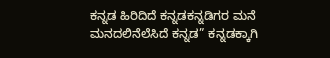ಕನ್ನಡ ಹಿರಿದಿದೆ ಕನ್ನಡಕನ್ನಡಿಗರ ಮನೆ ಮನದಲಿನೆಲೆಸಿದೆ ಕನ್ನಡ” ಕನ್ನಡಕ್ಕಾಗಿ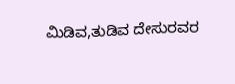ಮಿಡಿವ,ತುಡಿವ ದೇಸುರವರ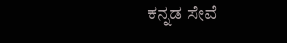ಕನ್ನಡ ಸೇವೆ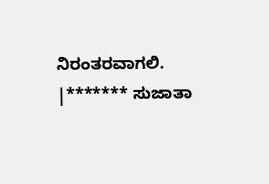ನಿರಂತರವಾಗಲಿ. |******* ಸುಜಾತಾ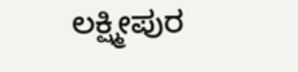ಲಕ್ಷ್ಮೀಪುರ